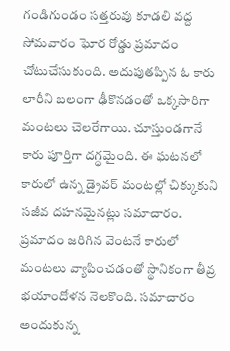గండిగుండం సత్తరువు కూడలి వద్ద సోమవారం ఘోర రోడ్డు ప్రమాదం చోటుచేసుకుంది. అదుపుతప్పిన ఓ కారు లారీని బలంగా ఢీకొనడంతో ఒక్కసారిగా మంటలు చెలరేగాయి. చూస్తుండగానే కారు పూర్తిగా దగ్ధమైంది. ఈ ఘటనలో కారులో ఉన్న డ్రైవర్ మంటల్లో చిక్కుకుని సజీవ దహనమైనట్లు సమాచారం.
ప్రమాదం జరిగిన వెంటనే కారులో మంటలు వ్యాపించడంతో స్థానికంగా తీవ్ర భయాందోళన నెలకొంది. సమాచారం అందుకున్న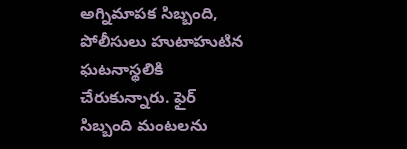అగ్నిమాపక సిబ్బంది, పోలీసులు హుటాహుటిన ఘటనాస్థలికి చేరుకున్నారు. ఫైర్ సిబ్బంది మంటలను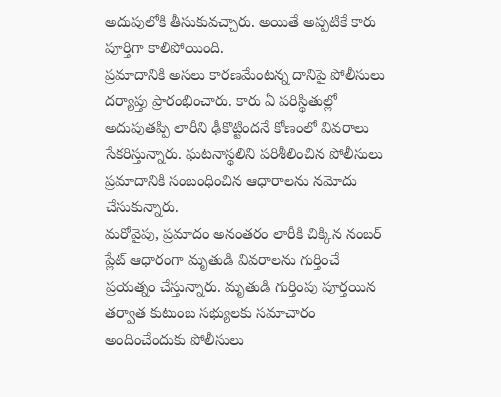అదుపులోకి తీసుకువచ్చారు. అయితే అప్పటికే కారు పూర్తిగా కాలిపోయింది.
ప్రమాదానికి అసలు కారణమేంటన్న దానిపై పోలీసులు దర్యాప్తు ప్రారంభించారు. కారు ఏ పరిస్థితుల్లో అదుపుతప్పి లారీని ఢీకొట్టిందనే కోణంలో వివరాలు సేకరిస్తున్నారు. ఘటనాస్థలిని పరిశీలించిన పోలీసులు ప్రమాదానికి సంబంధించిన ఆధారాలను నమోదు చేసుకున్నారు.
మరోవైపు, ప్రమాదం అనంతరం లారీకి చిక్కిన నంబర్ ప్లేట్ ఆధారంగా మృతుడి వివరాలను గుర్తించే ప్రయత్నం చేస్తున్నారు. మృతుడి గుర్తింపు పూర్తయిన తర్వాత కుటుంబ సభ్యులకు సమాచారం అందించేందుకు పోలీసులు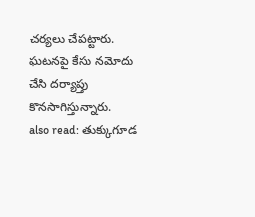చర్యలు చేపట్టారు. ఘటనపై కేసు నమోదు చేసి దర్యాప్తు కొనసాగిస్తున్నారు.
also read: తుక్కుగూడ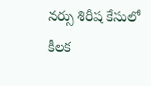నర్సు శిరీష కేసులో కీలక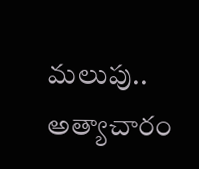మలుపు.. అత్యాచారం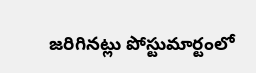జరిగినట్లు పోస్టుమార్టంలో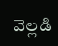వెల్లడి